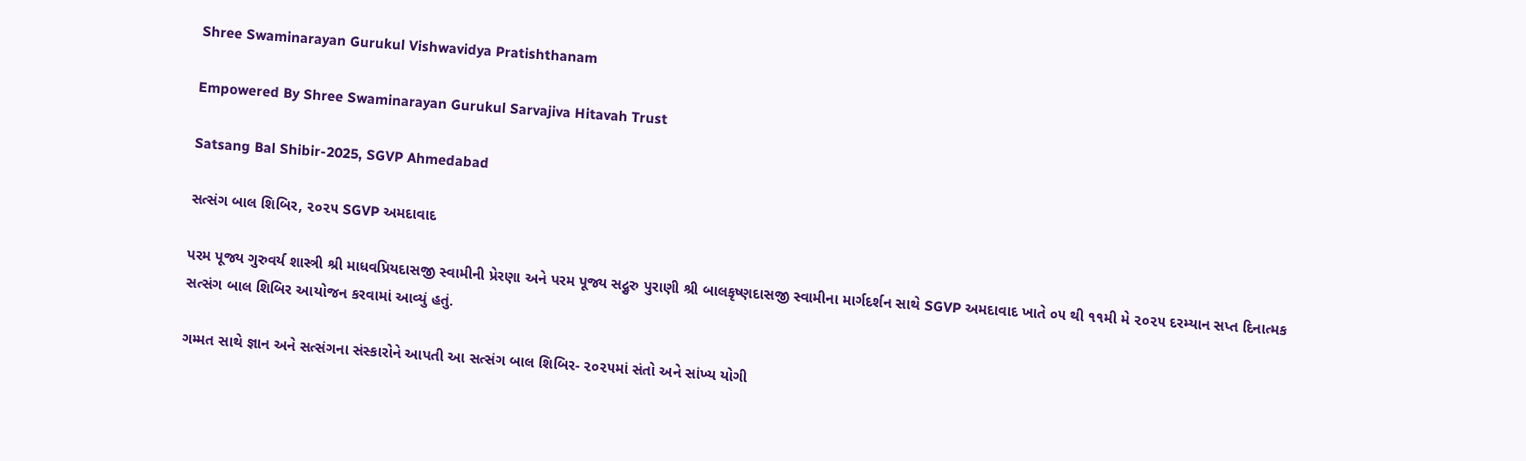Shree Swaminarayan Gurukul Vishwavidya Pratishthanam

Empowered By Shree Swaminarayan Gurukul Sarvajiva Hitavah Trust

Satsang Bal Shibir-2025, SGVP Ahmedabad

સત્સંગ બાલ શિબિર, ૨૦૨૫ SGVP અમદાવાદ

પરમ પૂજ્ય ગુરુવર્ય શાસ્ત્રી શ્રી માધવપ્રિયદાસજી સ્વામીની પ્રેરણા અને પરમ પૂજ્ય સદ્ગુરુ પુરાણી શ્રી બાલકૃષ્ણદાસજી સ્વામીના માર્ગદર્શન સાથે SGVP અમદાવાદ ખાતે ૦૫ થી ૧૧મી મે ૨૦૨૫ દરમ્યાન સપ્ત દિનાત્મક સત્સંગ બાલ શિબિર આયોજન કરવામાં આવ્યું હતું.

ગમ્મત સાથે જ્ઞાન અને સત્સંગના સંસ્કારોને આપતી આ સત્સંગ બાલ શિબિર- ૨૦૨૫માં સંતો અને સાંખ્ય યોગી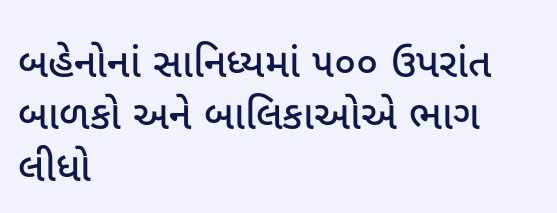બહેનોનાં સાનિધ્યમાં ૫૦૦ ઉપરાંત બાળકો અને બાલિકાઓએ ભાગ લીધો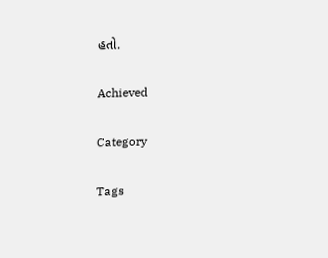હતો.

Achieved

Category

Tags